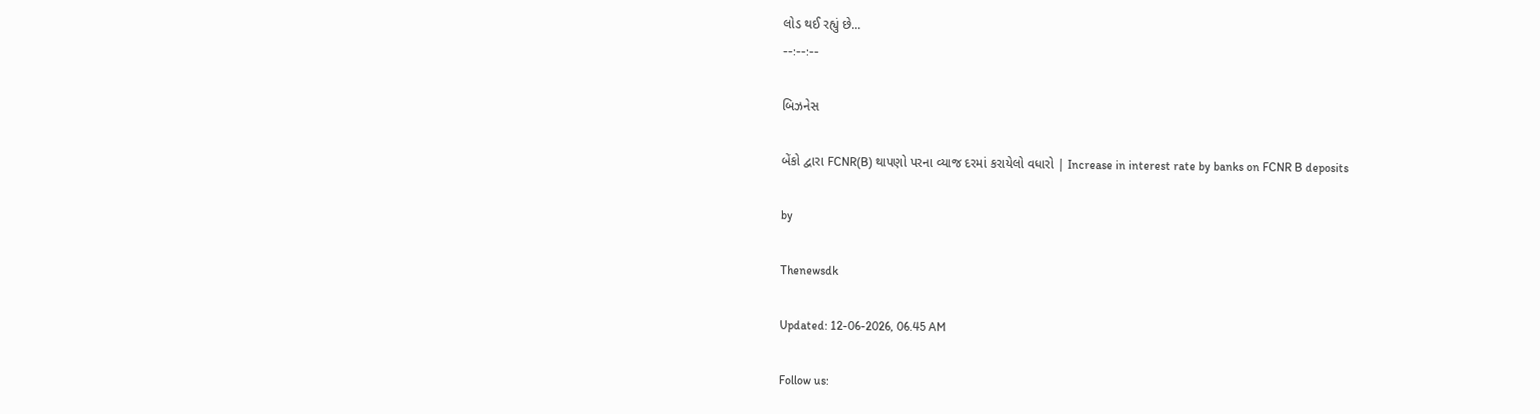લોડ થઈ રહ્યું છે...
--:--:--

બિઝનેસ

બેંકો દ્વારા FCNR(B) થાપણો પરના વ્યાજ દરમાં કરાયેલો વધારો | Increase in interest rate by banks on FCNR B deposits

by

Thenewsdk

Updated: 12-06-2026, 06.45 AM

Follow us: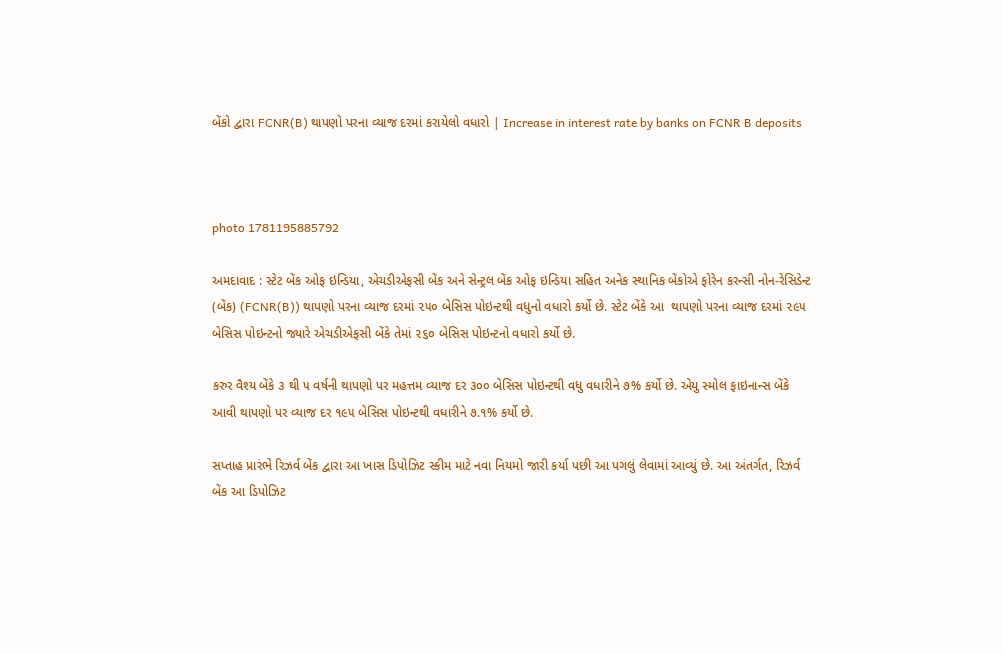બેંકો દ્વારા FCNR(B) થાપણો પરના વ્યાજ દરમાં કરાયેલો વધારો | Increase in interest rate by banks on FCNR B deposits



photo 1781195885792

અમદાવાદ : સ્ટેટ બેંક ઓફ ઇન્ડિયા, એચડીએફસી બેંક અને સેન્ટ્રલ બેંક ઓફ ઇન્ડિયા સહિત અનેક સ્થાનિક બેંકોએ ફોરેન કરન્સી નોન-રેસિડેન્ટ (બેંક) (FCNR(B)) થાપણો પરના વ્યાજ દરમાં ૨૫૦ બેસિસ પોઇન્ટથી વધુનો વધારો કર્યો છે. સ્ટેટ બેંકે આ  થાપણો પરના વ્યાજ દરમાં ૨૯૫ બેસિસ પોઇન્ટનો જ્યારે એચડીએફસી બેંકે તેમાં ૨૬૦ બેસિસ પોઇન્ટનો વધારો કર્યો છે.

કરુર વૈશ્ય બેંકે ૩ થી ૫ વર્ષની થાપણો પર મહત્તમ વ્યાજ દર ૩૦૦ બેસિસ પોઇન્ટથી વધુ વધારીને ૭% કર્યો છે. એયુ સ્મોલ ફાઇનાન્સ બેંકે આવી થાપણો પર વ્યાજ દર ૧૯૫ બેસિસ પોઇન્ટથી વધારીને ૭.૧% કર્યો છે.

સપ્તાહ પ્રારંભે રિઝર્વ બેંક દ્વારા આ ખાસ ડિપોઝિટ સ્કીમ માટે નવા નિયમો જારી કર્યા પછી આ પગલું લેવામાં આવ્યું છે. આ અંતર્ગત, રિઝર્વ બેંક આ ડિપોઝિટ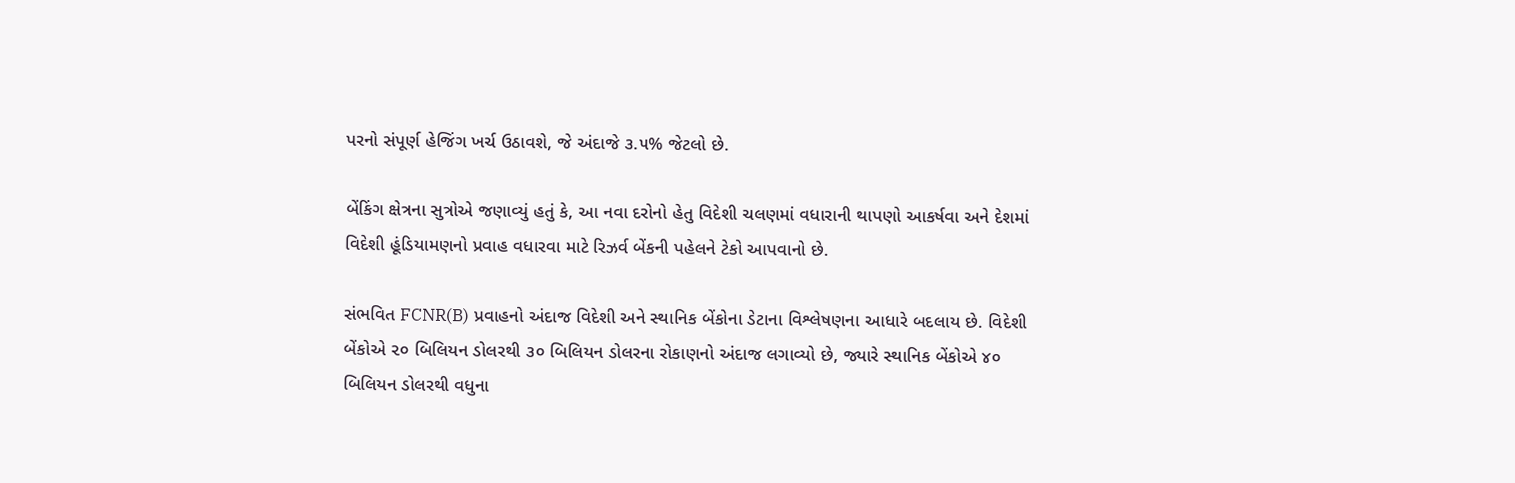પરનો સંપૂર્ણ હેજિંગ ખર્ચ ઉઠાવશે, જે અંદાજે ૩.૫% જેટલો છે.

બેંકિંગ ક્ષેત્રના સુત્રોએ જણાવ્યું હતું કે, આ નવા દરોનો હેતુ વિદેશી ચલણમાં વધારાની થાપણો આકર્ષવા અને દેશમાં વિદેશી હૂંડિયામણનો પ્રવાહ વધારવા માટે રિઝર્વ બેંકની પહેલને ટેકો આપવાનો છે.

સંભવિત FCNR(B) પ્રવાહનો અંદાજ વિદેશી અને સ્થાનિક બેંકોના ડેટાના વિશ્લેષણના આધારે બદલાય છે. વિદેશી બેંકોએ ૨૦ બિલિયન ડોલરથી ૩૦ બિલિયન ડોલરના રોકાણનો અંદાજ લગાવ્યો છે, જ્યારે સ્થાનિક બેંકોએ ૪૦ બિલિયન ડોલરથી વધુના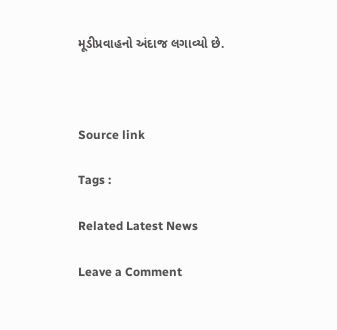મૂડીપ્રવાહનો અંદાજ લગાવ્યો છે.



Source link

Tags :

Related Latest News

Leave a Comment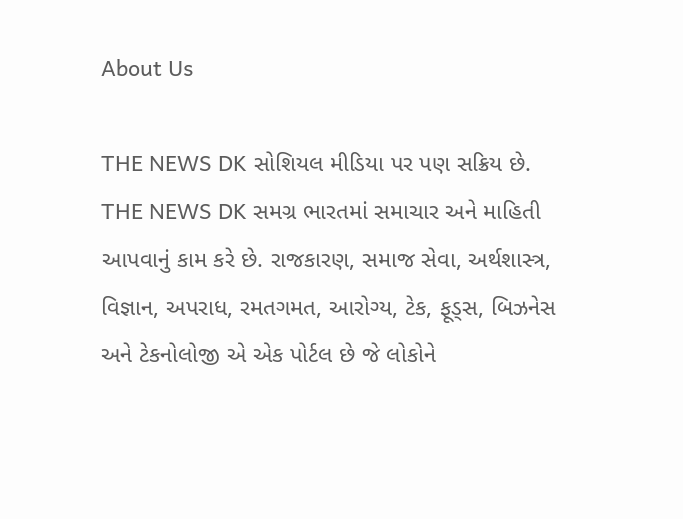About Us

THE NEWS DK સોશિયલ મીડિયા પર પણ સક્રિય છે. THE NEWS DK સમગ્ર ભારતમાં સમાચાર અને માહિતી આપવાનું કામ કરે છે. રાજકારણ, સમાજ સેવા, અર્થશાસ્ત્ર, વિજ્ઞાન, અપરાધ, રમતગમત, આરોગ્ય, ટેક, ફૂડ્સ, બિઝનેસ અને ટેકનોલોજી એ એક પોર્ટલ છે જે લોકોને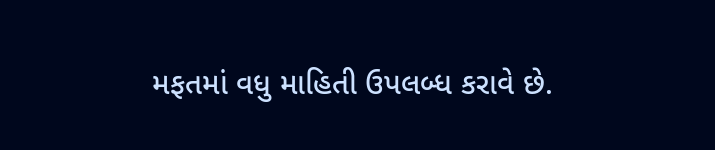મફતમાં વધુ માહિતી ઉપલબ્ધ કરાવે છે.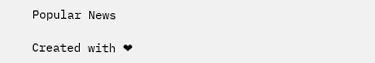Popular News

Created with ❤